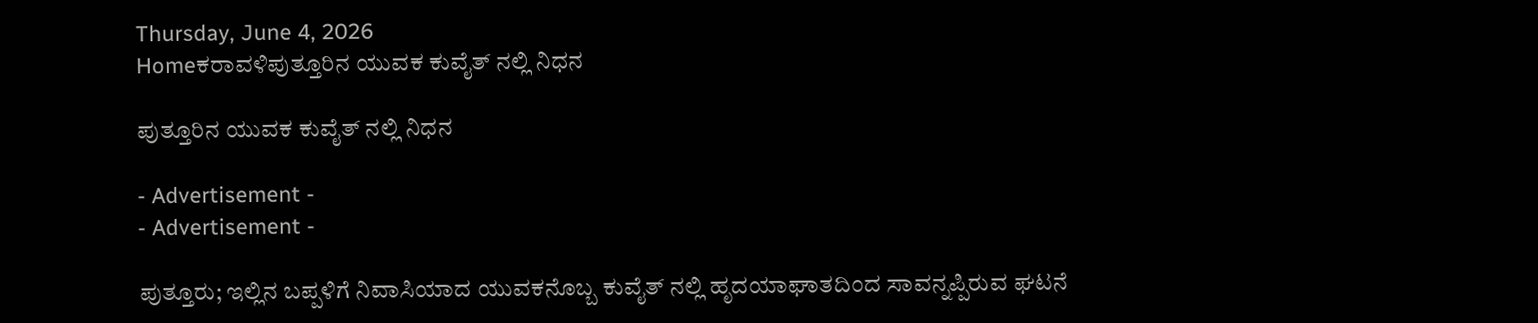Thursday, June 4, 2026
Homeಕರಾವಳಿಪುತ್ತೂರಿನ ಯುವಕ ಕುವೈತ್ ನಲ್ಲಿ ನಿಧನ

ಪುತ್ತೂರಿನ ಯುವಕ ಕುವೈತ್ ನಲ್ಲಿ ನಿಧನ

- Advertisement -
- Advertisement -

ಪುತ್ತೂರು; ಇಲ್ಲಿನ ಬಪ್ಪಳಿಗೆ ನಿವಾಸಿಯಾದ ಯುವಕನೊಬ್ಬ ಕುವೈತ್ ನಲ್ಲಿ ಹೃದಯಾಘಾತದಿಂದ ಸಾವನ್ನಪ್ಪಿರುವ ಘಟನೆ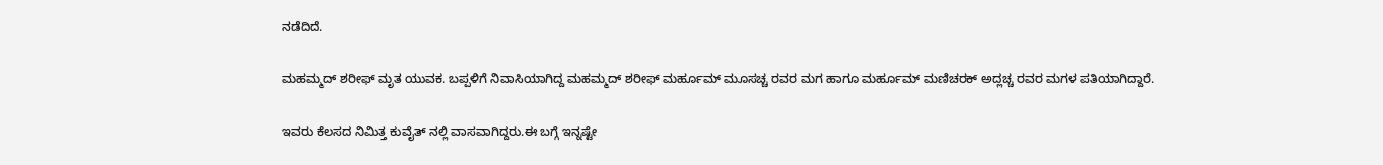ನಡೆದಿದೆ.

ಮಹಮ್ಮದ್ ಶರೀಫ್ ಮೃತ ಯುವಕ. ಬಪ್ಪಳಿಗೆ ನಿವಾಸಿಯಾಗಿದ್ದ ಮಹಮ್ಮದ್ ಶರೀಫ್ ಮರ್ಹೂಮ್ ಮೂಸಚ್ಚ ರವರ ಮಗ ಹಾಗೂ ಮರ್ಹೂಮ್ ಮಣಿಚರಕ್ ಅದ್ಲಚ್ಚ ರವರ ಮಗಳ ಪತಿಯಾಗಿದ್ದಾರೆ.

ಇವರು ಕೆಲಸದ ನಿಮಿತ್ತ ಕುವೈತ್ ನಲ್ಲಿ ವಾಸವಾಗಿದ್ದರು.ಈ ಬಗ್ಗೆ ಇನ್ನಷ್ಟೇ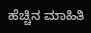ಹೆಚ್ಚಿನ ಮಾಹಿತಿ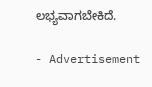ಲಭ್ಯವಾಗಬೇಕಿದೆ.

- Advertisement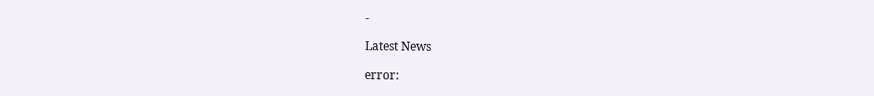-

Latest News

error: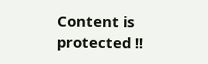Content is protected !!